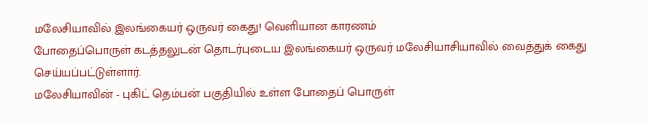மலேசியாவில் இலங்கையர் ஒருவர் கைது! வெளியான காரணம்
போதைப்பொருள் கடத்தலுடன் தொடர்புடைய இலங்கையர் ஒருவர் மலேசியாசியாவில் வைத்துக் கைது செய்யப்பட்டுள்ளார்.
மலேசியாவின் - புகிட் தெம்பன் பகுதியில் உள்ள போதைப் பொருள்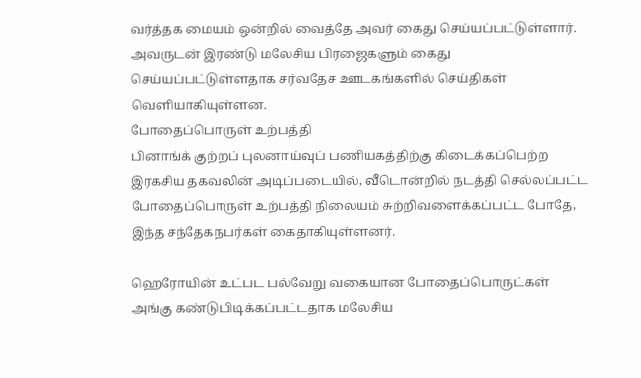வர்த்தக மையம் ஒன்றில் வைத்தே அவர் கைது செய்யப்பட்டுள்ளார்.
அவருடன் இரண்டு மலேசிய பிரஜைகளும் கைது செய்யப்பட்டுள்ளதாக சர்வதேச ஊடகங்களில் செய்திகள் வெளியாகியுள்ளன.
போதைப்பொருள் உற்பத்தி
பினாங்க் குற்றப் புலனாய்வுப் பணியகத்திற்கு கிடைக்கப்பெற்ற இரகசிய தகவலின் அடிப்படையில், வீடொன்றில் நடத்தி செல்லப்பட்ட போதைப்பொருள் உற்பத்தி நிலையம் சுற்றிவளைக்கப்பட்ட போதே, இந்த சந்தேகநபர்கள் கைதாகியுள்ளனர்.

ஹெரோயின் உட்பட பல்வேறு வகையான போதைப்பொருட்கள் அங்கு கண்டுபிடிக்கப்பட்டதாக மலேசிய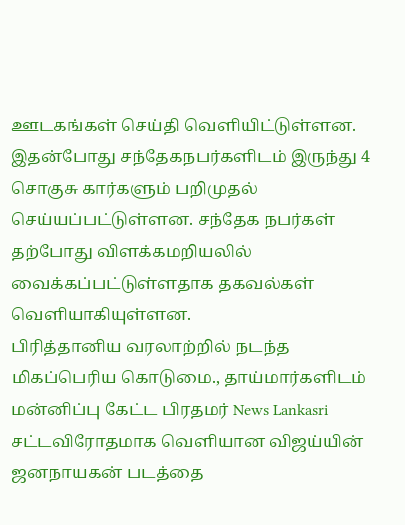ஊடகங்கள் செய்தி வெளியிட்டுள்ளன.
இதன்போது சந்தேகநபர்களிடம் இருந்து 4 சொகுசு கார்களும் பறிமுதல் செய்யப்பட்டுள்ளன. சந்தேக நபர்கள் தற்போது விளக்கமறியலில் வைக்கப்பட்டுள்ளதாக தகவல்கள் வெளியாகியுள்ளன.
பிரித்தானிய வரலாற்றில் நடந்த மிகப்பெரிய கொடுமை., தாய்மார்களிடம் மன்னிப்பு கேட்ட பிரதமர் News Lankasri
சட்டவிரோதமாக வெளியான விஜய்யின் ஜனநாயகன் படத்தை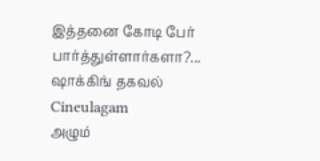இத்தனை கோடி பேர் பார்த்துள்ளார்களா?... ஷாக்கிங் தகவல் Cineulagam
அழும்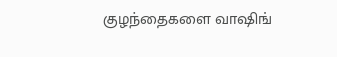குழந்தைகளை வாஷிங்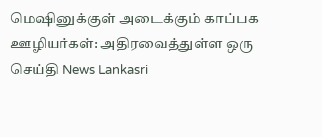மெஷினுக்குள் அடைக்கும் காப்பக ஊழியர்கள்: அதிரவைத்துள்ள ஒரு செய்தி News Lankasri